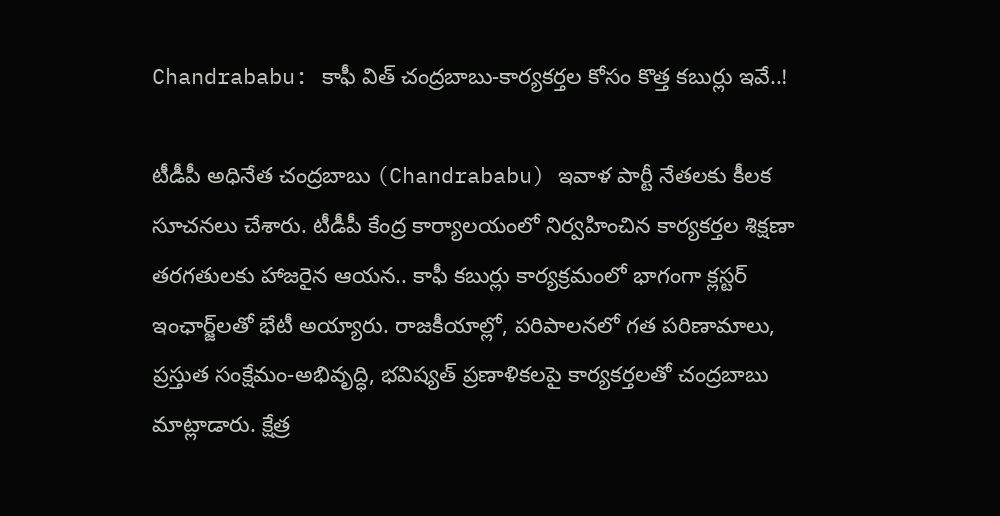Chandrababu: కాఫీ విత్ చంద్రబాబు-కార్యకర్తల కోసం కొత్త కబుర్లు ఇవే..!

టీడీపీ అధినేత చంద్రబాబు (Chandrababu) ఇవాళ పార్టీ నేతలకు కీలక సూచనలు చేశారు. టీడీపీ కేంద్ర కార్యాలయంలో నిర్వహించిన కార్యకర్తల శిక్షణా తరగతులకు హాజరైన ఆయన.. కాఫీ కబుర్లు కార్యక్రమంలో భాగంగా క్లస్టర్ ఇంఛార్జ్‌లతో భేటీ అయ్యారు. రాజకీయాల్లో, పరిపాలనలో గత పరిణామాలు, ప్రస్తుత సంక్షేమం-అభివృద్ధి, భవిష్యత్ ప్రణాళికలపై కార్యకర్తలతో చంద్రబాబు మాట్లాడారు. క్షేత్ర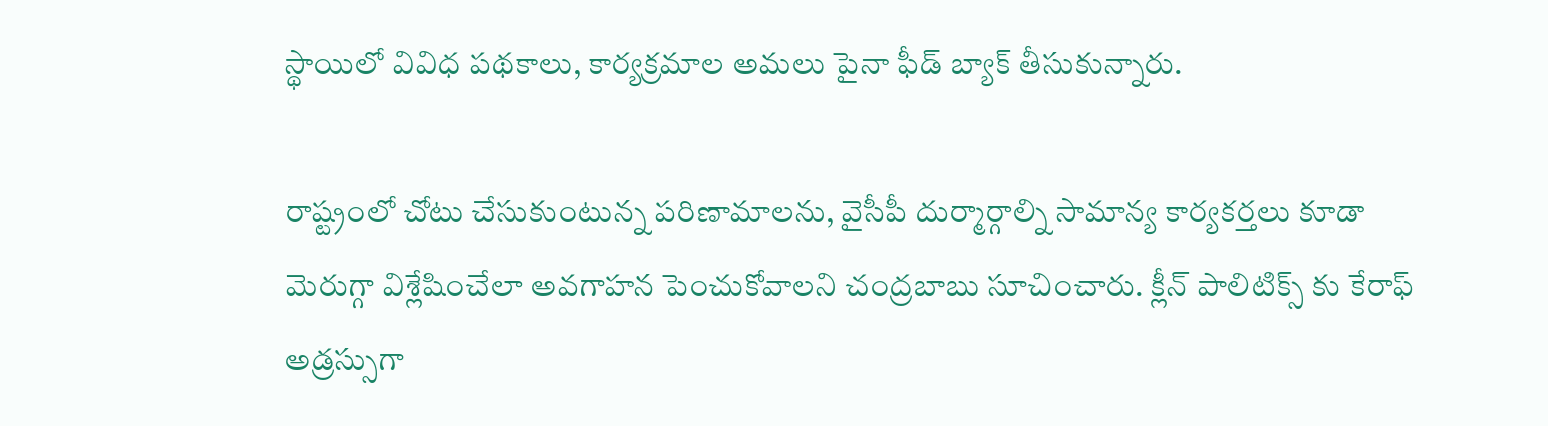స్థాయిలో వివిధ పథకాలు, కార్యక్రమాల అమలు పైనా ఫీడ్ బ్యాక్ తీసుకున్నారు.

రాష్ట్రంలో చోటు చేసుకుంటున్న పరిణామాలను, వైసీపీ దుర్మార్గాల్ని సామాన్య కార్యకర్తలు కూడా మెరుగ్గా విశ్లేషించేలా అవగాహన పెంచుకోవాలని చంద్రబాబు సూచించారు. క్లీన్ పాలిటిక్స్ కు కేరాఫ్ అడ్రస్సుగా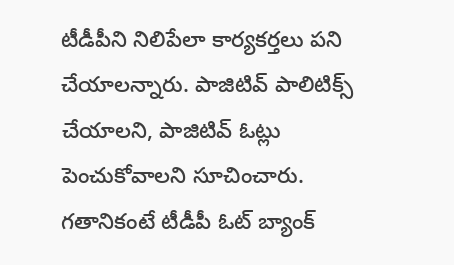టీడీపీని నిలిపేలా కార్యకర్తలు పని చేయాలన్నారు. పాజిటివ్ పాలిటిక్స్ చేయాలని, పాజిటివ్ ఓట్లు పెంచుకోవాలని సూచించారు. గతానికంటే టీడీపీ ఓట్ బ్యాంక్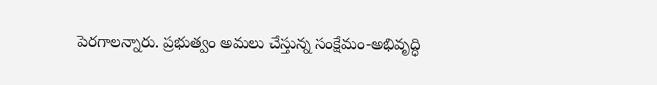పెరగాలన్నారు. ప్రభుత్వం అమలు చేస్తున్న సంక్షేమం-అభివృద్ధి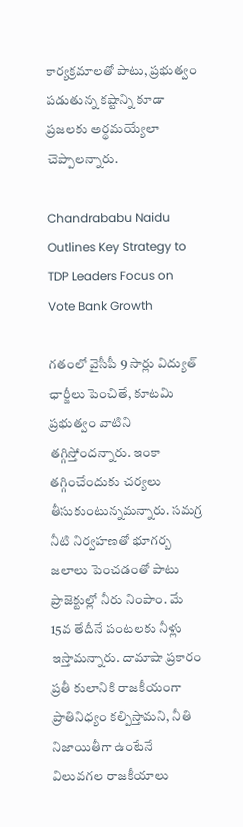కార్యక్రమాలతో పాటు, ప్రభుత్వం పడుతున్న కష్టాన్ని కూడా ప్రజలకు అర్థమయ్యేలా చెప్పాలన్నారు.

Chandrababu Naidu Outlines Key Strategy to TDP Leaders Focus on Vote Bank Growth

గతంలో వైసీపీ 9 సార్లు విద్యుత్ ఛార్జీలు పెంచితే, కూటమి ప్రభుత్వం వాటిని తగ్గిస్తోందన్నారు. ఇంకా తగ్గించేందుకు చర్యలు తీసుకుంటున్నమన్నారు. సమగ్ర నీటి నిర్వహణతో భూగర్బ జలాలు పెంచడంతో పాటు ప్రాజెక్టుల్లో నీరు నింపాం. మే 15వ తేదీనే పంటలకు నీళ్లు ఇస్తామన్నారు. దామాషా ప్రకారం ప్రతీ కులానికి రాజకీయంగా ప్రాతినిధ్యం కల్పిస్తామని, నీతి నిజాయితీగా ఉంటేనే విలువగల రాజకీయాలు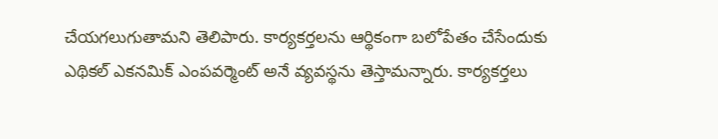చేయగలుగుతామని తెలిపారు. కార్యకర్తలను ఆర్థికంగా బలోపేతం చేసేందుకు ఎథికల్ ఎకనమిక్ ఎంపవర్మెంట్‌ అనే వ్యవస్థను తెస్తామన్నారు. కార్యకర్తలు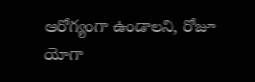ఆరోగ్యంగా ఉండాలని, రోజూ యోగా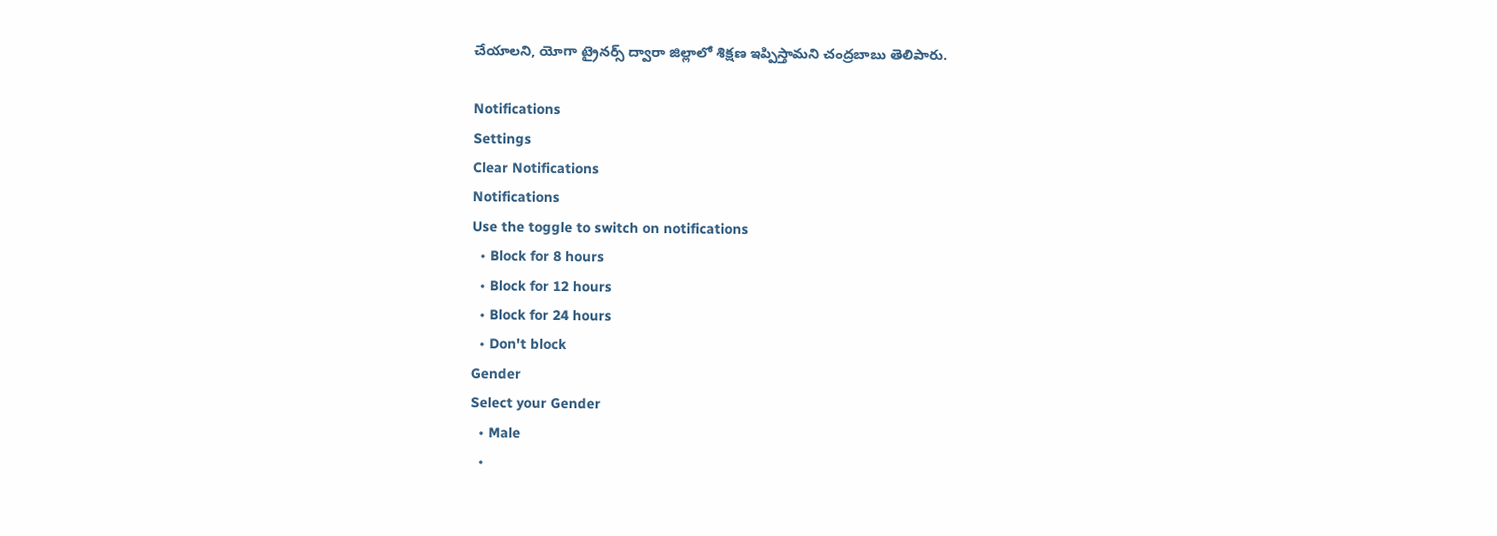చేయాలని, యోగా ట్రైనర్స్‌ ద్వారా జిల్లాలో శిక్షణ ఇప్పిస్తామని చంద్రబాబు తెలిపారు.

Notifications
Settings
Clear Notifications
Notifications
Use the toggle to switch on notifications
  • Block for 8 hours
  • Block for 12 hours
  • Block for 24 hours
  • Don't block
Gender
Select your Gender
  • Male
  •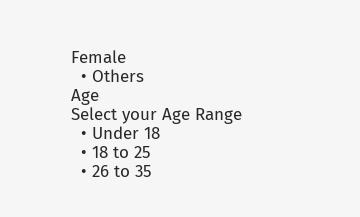Female
  • Others
Age
Select your Age Range
  • Under 18
  • 18 to 25
  • 26 to 35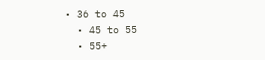• 36 to 45
  • 45 to 55
  • 55+